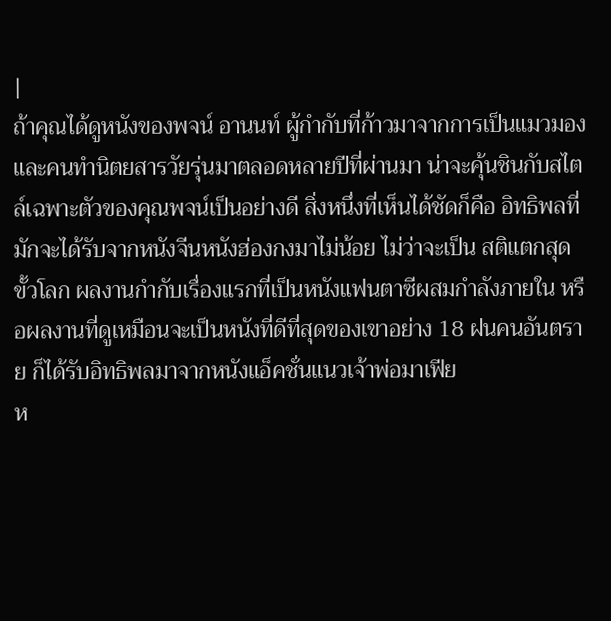|
ถ้าคุณได้ดูหนังของพจน์ อานนท์ ผู้กำกับที่ก้าวมาจากการเป็นแมวมองและคนทำนิตยสารวัยรุ่นมาตลอดหลายปีที่ผ่านมา น่าจะคุ้นชินกับสไตล์เฉพาะตัวของคุณพจน์เป็นอย่างดี สิ่งหนึ่งที่เห็นได้ชัดก็คือ อิทธิพลที่มักจะได้รับจากหนังจีนหนังฮ่องกงมาไม่น้อย ไม่ว่าจะเป็น สติแตกสุดขั้วโลก ผลงานกำกับเรื่องแรกที่เป็นหนังแฟนตาซีผสมกำลังภายใน หรือผลงานที่ดูเหมือนจะเป็นหนังที่ดีที่สุดของเขาอย่าง 18 ฝนคนอันตราย ก็ได้รับอิทธิพลมาจากหนังแอ็คชั่นแนวเจ้าพ่อมาเฟีย
ห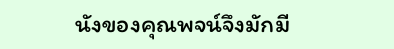นังของคุณพจน์จึงมักมี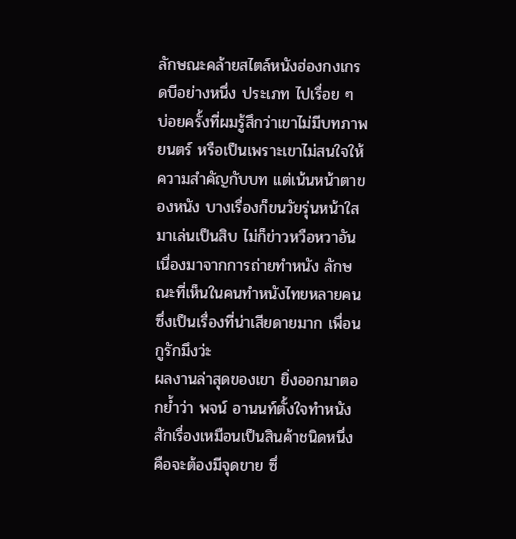ลักษณะคล้ายสไตล์หนังฮ่องกงเกรดบีอย่างหนึ่ง ประเภท ไปเรื่อย ๆ บ่อยครั้งที่ผมรู้สึกว่าเขาไม่มีบทภาพยนตร์ หรือเป็นเพราะเขาไม่สนใจให้ความสำคัญกับบท แต่เน้นหน้าตาของหนัง บางเรื่องก็ขนวัยรุ่นหน้าใสมาเล่นเป็นสิบ ไม่ก็ข่าวหวือหวาอันเนื่องมาจากการถ่ายทำหนัง ลักษณะที่เห็นในคนทำหนังไทยหลายคน ซึ่งเป็นเรื่องที่น่าเสียดายมาก เพื่อน กูรักมึงว่ะ
ผลงานล่าสุดของเขา ยิ่งออกมาตอกย้ำว่า พจน์ อานนท์ตั้งใจทำหนังสักเรื่องเหมือนเป็นสินค้าชนิดหนึ่ง คือจะต้องมีจุดขาย ซึ่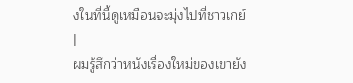งในที่นี้ดูเหมือนจะมุ่งไปที่ชาวเกย์ |
ผมรู้สึกว่าหนังเรื่องใหม่ของเขายัง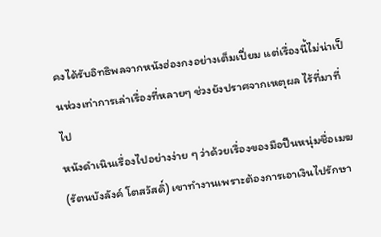คงได้รับอิทธิพลจากหนังฮ่องกงอย่างเต็มเปี่ยม แต่เรื่องนี้ไม่น่าเป็นห่วงเท่าการเล่าเรื่องที่หลายๆ ช่วงยังปราศจากเหตุผล ไร้ที่มาที่ไป
หนังดำเนินเรื่องไปอย่างง่าย ๆ ว่าด้วยเรื่องของมือปืนหนุ่มชื่อเมฆ (รัตนบังลังค์ โตสวัสดิ์) เขาทำงานเพราะต้องการเอาเงินไปรักษา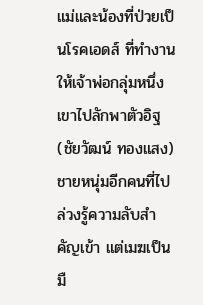แม่และน้องที่ป่วยเป็นโรคเอดส์ ที่ทำงานให้เจ้าพ่อกลุ่มหนึ่ง เขาไปลักพาตัวอิฐ (ชัยวัฒน์ ทองแสง) ชายหนุ่มอีกคนที่ไปล่วงรู้ความลับสำคัญเข้า แต่เมฆเป็นมื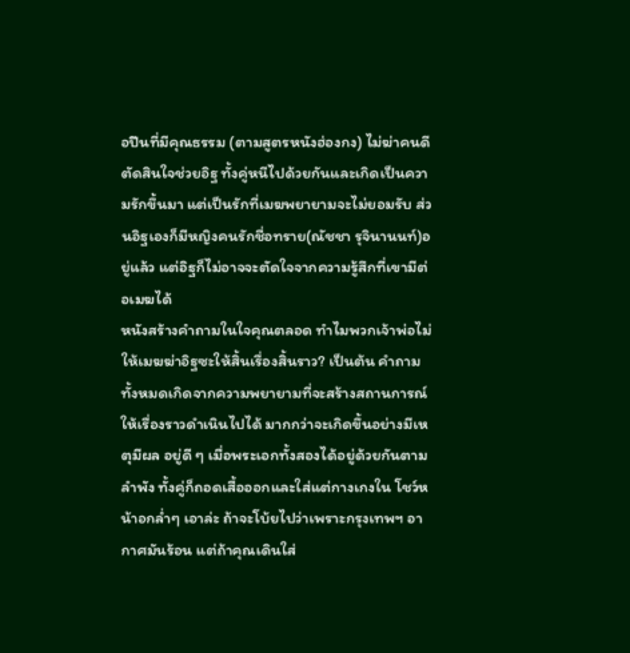อปืนที่มีคุณธรรม (ตามสูตรหนังฮ่องกง) ไม่ฆ่าคนดี ตัดสินใจช่วยอิฐ ทั้งคู่หนีไปด้วยกันและเกิดเป็นความรักขึ้นมา แต่เป็นรักที่เมฆพยายามจะไม่ยอมรับ ส่วนอิฐเองก็มีหญิงคนรักชื่อทราย(ณัชชา รุจินานนท์)อยู่แล้ว แต่อิฐก็ไม่อาจจะตัดใจจากความรู้สึกที่เขามีต่อเมฆได้
หนังสร้างคำถามในใจคุณตลอด ทำไมพวกเจ้าพ่อไม่ให้เมฆฆ่าอิฐซะให้สิ้นเรื่องสิ้นราว? เป็นต้น คำถามทั้งหมดเกิดจากความพยายามที่จะสร้างสถานการณ์ให้เรื่องราวดำเนินไปได้ มากกว่าจะเกิดขึ้นอย่างมีเหตุมีผล อยู่ดี ๆ เมื่อพระเอกทั้งสองได้อยู่ด้วยกันตามลำพัง ทั้งคู่ก็ถอดเสื้อออกและใส่แต่กางเกงใน โชว์หน้าอกล่ำๆ เอาล่ะ ถ้าจะโบ้ยไปว่าเพราะกรุงเทพฯ อากาศมันร้อน แต่ถ้าคุณเดินใส่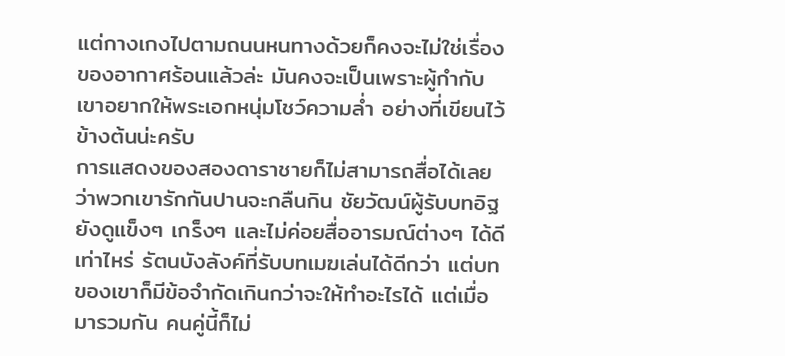แต่กางเกงไปตามถนนหนทางด้วยก็คงจะไม่ใช่เรื่องของอากาศร้อนแล้วล่ะ มันคงจะเป็นเพราะผู้กำกับเขาอยากให้พระเอกหนุ่มโชว์ความล่ำ อย่างที่เขียนไว้ข้างต้นน่ะครับ
การแสดงของสองดาราชายก็ไม่สามารถสื่อได้เลยว่าพวกเขารักกันปานจะกลืนกิน ชัยวัฒน์ผู้รับบทอิฐยังดูแข็งๆ เกร็งๆ และไม่ค่อยสื่ออารมณ์ต่างๆ ได้ดีเท่าไหร่ รัตนบังลังค์ที่รับบทเมฆเล่นได้ดีกว่า แต่บทของเขาก็มีข้อจำกัดเกินกว่าจะให้ทำอะไรได้ แต่เมื่อมารวมกัน คนคู่นี้ก็ไม่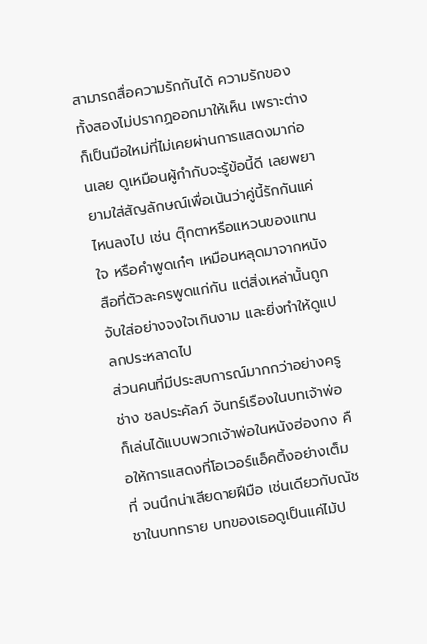สามารถสื่อความรักกันได้ ความรักของทั้งสองไม่ปรากฏออกมาให้เห็น เพราะต่างก็เป็นมือใหม่ที่ไม่เคยผ่านการแสดงมาก่อนเลย ดูเหมือนผู้กำกับจะรู้ข้อนี้ดี เลยพยายามใส่สัญลักษณ์เพื่อเน้นว่าคู่นี้รักกันแค่ไหนลงไป เช่น ตุ๊กตาหรือแหวนของแทนใจ หรือคำพูดเก๋ๆ เหมือนหลุดมาจากหนังสือที่ตัวละครพูดแก่กัน แต่สิ่งเหล่านั้นถูกจับใส่อย่างจงใจเกินงาม และยิ่งทำให้ดูแปลกประหลาดไป
ส่วนคนที่มีประสบการณ์มากกว่าอย่างครูช่าง ชลประคัลภ์ จันทร์เรืองในบทเจ้าพ่อ ก็เล่นได้แบบพวกเจ้าพ่อในหนังฮ่องกง คือให้การแสดงที่โอเวอร์แอ็คติ้งอย่างเต็มที่ จนนึกน่าเสียดายฝีมือ เช่นเดียวกับณัชชาในบททราย บทของเธอดูเป็นแค่ไม้ป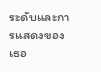ระดับและการแสดงของเธอ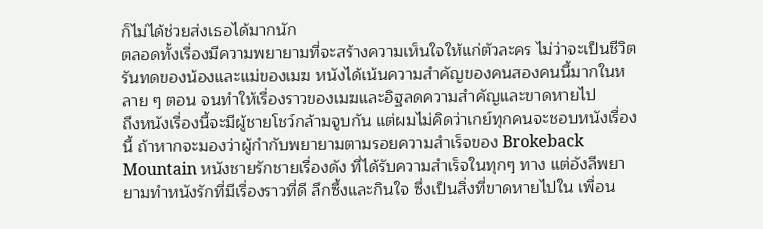ก็ไม่ได้ช่วยส่งเธอได้มากนัก
ตลอดทั้งเรื่องมีความพยายามที่จะสร้างความเห็นใจให้แก่ตัวละคร ไม่ว่าจะเป็นชีวิตรันทดของน้องและแม่ของเมฆ หนังได้เน้นความสำคัญของคนสองคนนี้มากในหลาย ๆ ตอน จนทำให้เรื่องราวของเมฆและอิฐลดความสำคัญและขาดหายไป
ถึงหนังเรื่องนี้จะมีผู้ชายโชว์กล้ามจูบกัน แต่ผมไม่คิดว่าเกย์ทุกคนจะชอบหนังเรื่องนี้ ถ้าหากจะมองว่าผู้กำกับพยายามตามรอยความสำเร็จของ Brokeback Mountain หนังชายรักชายเรื่องดัง ที่ได้รับความสำเร็จในทุกๆ ทาง แต่อังลีพยายามทำหนังรักที่มีเรื่องราวที่ดี ลึกซึ้งและกินใจ ซึ่งเป็นสิ่งที่ขาดหายไปใน เพื่อน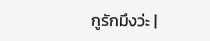กูรักมึงว่ะ |